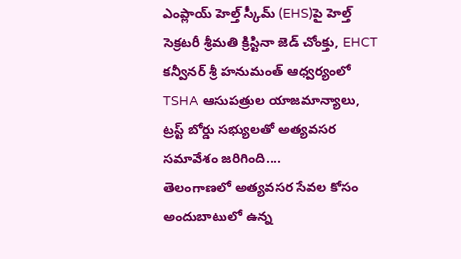ఎంప్లాయ్ హెల్త్ స్కీమ్ (EHS)పై హెల్త్ సెక్రటరీ శ్రీమతి క్రిస్టినా జెడ్ చోంక్తు, EHCT కన్వీనర్ శ్రీ హనుమంత్ ఆధ్వర్యంలో TSHA ఆసుపత్రుల యాజమాన్యాలు, ట్రస్ట్ బోర్డు సభ్యులతో అత్యవసర సమావేశం జరిగింది....
తెలంగాణలో అత్యవసర సేవల కోసం అందుబాటులో ఉన్న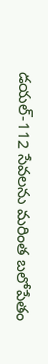డయల్-112 సేవలను మరింత బలోపేతం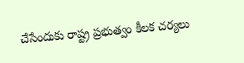చేసేందుకు రాష్ట్ర ప్రభుత్వం కీలక చర్యలు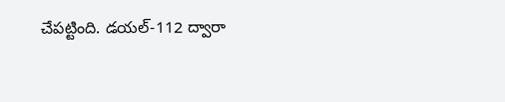చేపట్టింది. డయల్-112 ద్వారా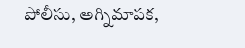పోలీసు, అగ్నిమాపక,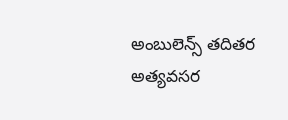అంబులెన్స్ తదితర అత్యవసర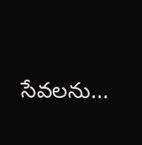సేవలను...